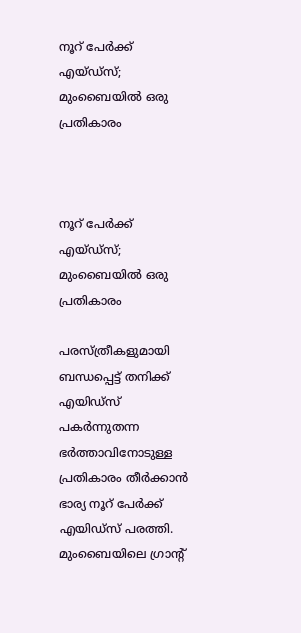നൂറ് പേര്‍ക്ക് എയ്ഡ്സ്; മുംബൈയില്‍ ഒരു പ്രതികാരം



നൂറ് പേര്‍ക്ക് എയ്ഡ്സ്; മുംബൈയില്‍ ഒരു പ്രതികാരം

പരസ്ത്രീകളുമായി ബന്ധപ്പെട്ട് തനിക്ക് എയിഡ്സ് പകര്‍ന്നുതന്ന ഭര്‍ത്താവിനോടുള്ള പ്രതികാരം തീര്‍ക്കാന്‍ ഭാര്യ നൂറ് പേര്‍ക്ക് എയിഡ്സ് പരത്തി. മുംബൈയിലെ ഗ്രാന്റ്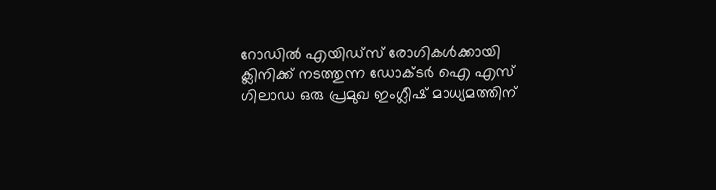റോഡില്‍ എയിഡ്സ് രോഗികള്‍ക്കായി ക്ലിനിക്ക് നടത്തുന്ന ഡോക്‌ടര്‍ ഐ എസ് ഗിലാഡ ഒരു പ്രമുഖ ഇംഗ്ലീഷ് മാധ്യമത്തിന്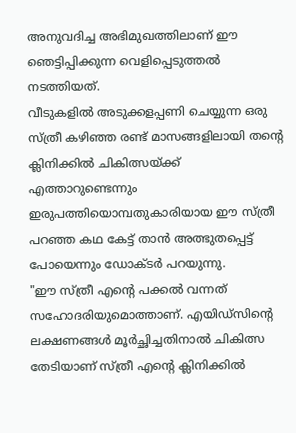അനുവദിച്ച അഭിമുഖത്തിലാണ് ഈ ഞെട്ടിപ്പിക്കുന്ന വെളിപ്പെടുത്തല്‍ നടത്തിയത്.
വീടുകളില്‍ അടുക്കളപ്പണി ചെയ്യുന്ന ഒരു സ്ത്രീ കഴിഞ്ഞ രണ്ട് മാസങ്ങളിലായി തന്റെ ക്ലിനിക്കില്‍ ചികിത്സയ്ക്ക് എത്താറുണ്ടെന്നും ഇരുപത്തിയൊമ്പതുകാരിയായ ഈ സ്ത്രീ പറഞ്ഞ കഥ കേട്ട് താന്‍ അത്ഭുതപ്പെട്ട് പോയെന്നും ഡോക്‌ടര്‍ പറയുന്നു.
"ഈ സ്ത്രീ എന്റെ പക്കല്‍ വന്നത് സഹോദരിയുമൊത്താണ്. എയിഡ്സിന്റെ ലക്ഷണങ്ങള്‍ മൂര്‍ച്ഛിച്ചതിനാല്‍ ചികിത്സ തേടിയാണ് സ്ത്രീ എന്റെ ക്ലിനിക്കില്‍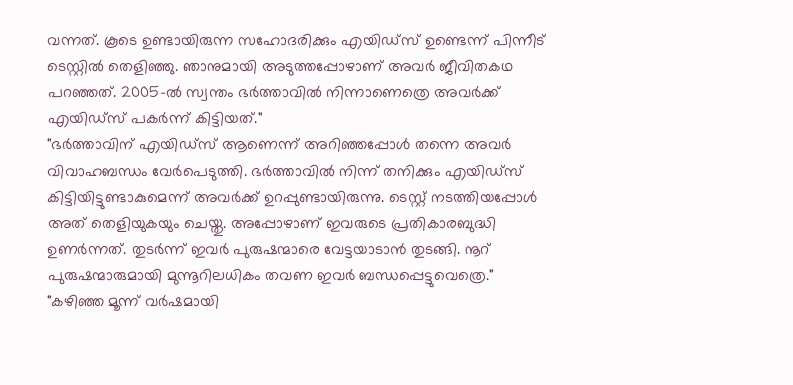വന്നത്. കൂടെ ഉണ്ടായിരുന്ന സഹോദരിക്കും എയിഡ്സ് ഉണ്ടെന്ന് പിന്നീട് ടെസ്റ്റില്‍ തെളിഞ്ഞു. ഞാനുമായി അടുത്തപ്പോഴാണ് അവര്‍ ജീവിതകഥ പറഞ്ഞത്. 2005-ല്‍ സ്വന്തം ഭര്‍ത്താവില്‍ നിന്നാണെത്രെ അവര്‍ക്ക് എയിഡ്സ് പകര്‍ന്ന് കിട്ടിയത്."
"ഭര്‍ത്താവിന് എയിഡ്സ് ആണെന്ന് അറിഞ്ഞപ്പോള്‍ തന്നെ അവര്‍ വിവാഹബന്ധം വേര്‍പെടുത്തി. ഭര്‍ത്താവില്‍ നിന്ന് തനിക്കും എയിഡ്സ് കിട്ടിയിട്ടുണ്ടാകുമെന്ന് അവര്‍ക്ക് ഉറപ്പുണ്ടായിരുന്നു. ടെസ്റ്റ് നടത്തിയപ്പോള്‍ അത് തെളിയുകയും ചെയ്തു. അപ്പോഴാണ് ഇവരുടെ പ്രതികാരബുദ്ധി ഉണര്‍ന്നത്. തുടര്‍ന്ന് ഇവര്‍ പുരുഷന്മാരെ വേട്ടയാടാന്‍ തുടങ്ങി. നൂറ് പുരുഷന്മാരുമായി മുന്നൂറിലധികം തവണ ഇവര്‍ ബന്ധപ്പെട്ടുവെത്രെ."
"കഴിഞ്ഞ മൂന്ന് വര്‍ഷമായി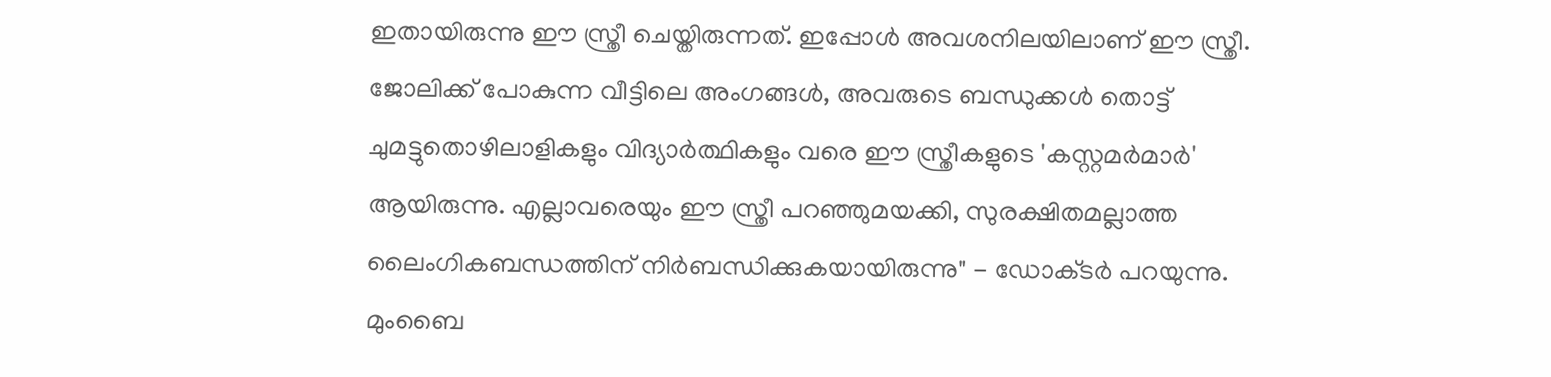ഇതായിരുന്നു ഈ സ്ത്രീ ചെയ്തിരുന്നത്. ഇപ്പോള്‍ അവശനിലയിലാണ് ഈ സ്ത്രീ. ജോലിക്ക് പോകുന്ന വീട്ടിലെ അംഗങ്ങള്‍, അവരുടെ ബന്ധുക്കള്‍ തൊട്ട് ചുമട്ടുതൊഴിലാളികളും വിദ്യാര്‍ത്ഥികളും വരെ ഈ സ്ത്രീകളുടെ 'കസ്റ്റമര്‍മാര്‍' ആയിരുന്നു. എല്ലാവരെയും ഈ സ്ത്രീ പറഞ്ഞുമയക്കി, സുരക്ഷിതമല്ലാത്ത ലൈംഗികബന്ധത്തിന് നിര്‍ബന്ധിക്കുകയായിരുന്നു" - ഡോക്‌ടര്‍ പറയുന്നു.
മുംബൈ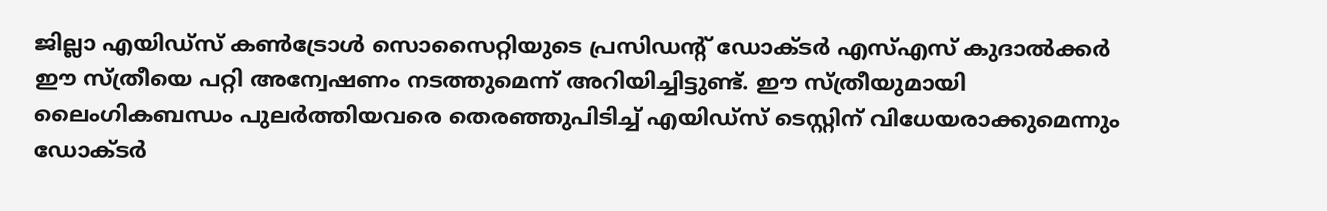ജില്ലാ എയിഡ്സ് കണ്‍‌ട്രോള്‍ സൊസൈറ്റിയുടെ പ്രസിഡന്റ് ഡോക്‌ടര്‍ എസ്‌എസ് കുദാല്‍‌ക്കര്‍ ഈ സ്ത്രീയെ പറ്റി അന്വേഷണം നടത്തുമെന്ന് അറിയിച്ചിട്ടുണ്ട്. ഈ സ്ത്രീയുമായി ലൈംഗികബന്ധം പുലര്‍ത്തിയവരെ തെരഞ്ഞുപിടിച്ച് എയിഡ്സ് ടെസ്റ്റിന് വിധേയരാക്കുമെന്നും ഡോക്‌ടര്‍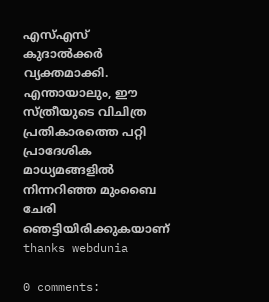എസ്‌എസ് കുദാല്‍‌ക്കര്‍ വ്യക്തമാക്കി. എന്തായാലും, ഈ സ്ത്രീയുടെ വിചിത്ര പ്രതികാരത്തെ പറ്റി പ്രാദേശിക മാധ്യമങ്ങളില്‍ നിന്നറിഞ്ഞ മുംബൈ ചേരി ഞെട്ടിയിരിക്കുകയാണ്
thanks webdunia

0 comments: